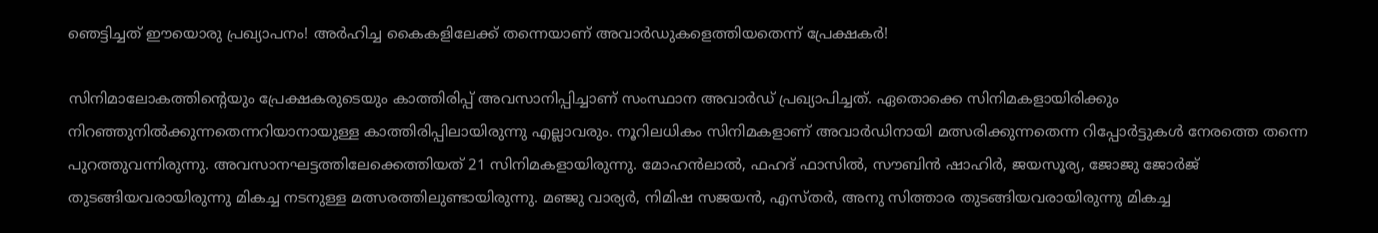ഞെട്ടിച്ചത് ഈയൊരു പ്രഖ്യാപനം! അര്‍ഹിച്ച കൈകളിലേക്ക് തന്നെയാണ് അവാര്‍ഡുകളെത്തിയതെന്ന് പ്രേക്ഷകര്‍!

സിനിമാലോകത്തിന്റെയും പ്രേക്ഷകരുടെയും കാത്തിരിപ്പ് അവസാനിപ്പിച്ചാണ് സംസ്ഥാന അവാര്‍ഡ് പ്രഖ്യാപിച്ചത്. ഏതൊക്കെ സിനിമകളായിരിക്കും നിറഞ്ഞുനില്‍ക്കുന്നതെന്നറിയാനായുള്ള കാത്തിരിപ്പിലായിരുന്നു എല്ലാവരും. നൂറിലധികം സിനിമകളാണ് അവാര്‍ഡിനായി മത്സരിക്കുന്നതെന്ന റിപ്പോര്‍ട്ടുകള്‍ നേരത്തെ തന്നെ പുറത്തുവന്നിരുന്നു. അവസാനഘട്ടത്തിലേക്കെത്തിയത് 21 സിനിമകളായിരുന്നു. മോഹന്‍ലാല്‍, ഫഹദ് ഫാസില്‍, സൗബിന്‍ ഷാഹിര്‍, ജയസൂര്യ, ജോജു ജോര്‍ജ് തുടങ്ങിയവരായിരുന്നു മികച്ച നടനുള്ള മത്സരത്തിലുണ്ടായിരുന്നു. മഞ്ജു വാര്യര്‍, നിമിഷ സജയന്‍, എസ്തര്‍, അനു സിത്താര തുടങ്ങിയവരായിരുന്നു മികച്ച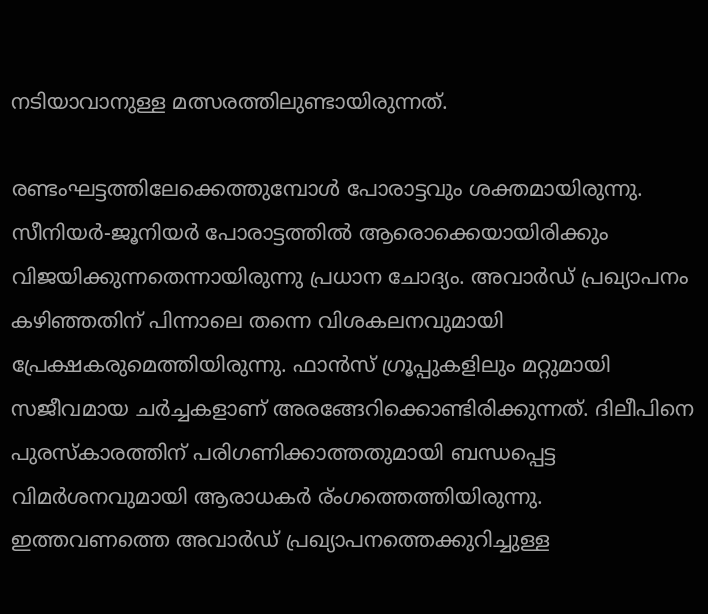നടിയാവാനുള്ള മത്സരത്തിലുണ്ടായിരുന്നത്.

രണ്ടംഘട്ടത്തിലേക്കെത്തുമ്പോള്‍ പോരാട്ടവും ശക്തമായിരുന്നു. സീനിയര്‍-ജൂനിയര്‍ പോരാട്ടത്തില്‍ ആരൊക്കെയായിരിക്കും വിജയിക്കുന്നതെന്നായിരുന്നു പ്രധാന ചോദ്യം. അവാര്‍ഡ് പ്രഖ്യാപനം കഴിഞ്ഞതിന് പിന്നാലെ തന്നെ വിശകലനവുമായി പ്രേക്ഷകരുമെത്തിയിരുന്നു. ഫാന്‍സ് ഗ്രൂപ്പുകളിലും മറ്റുമായി സജീവമായ ചര്‍ച്ചകളാണ് അരങ്ങേറിക്കൊണ്ടിരിക്കുന്നത്. ദിലീപിനെ പുരസ്‌കാരത്തിന് പരിഗണിക്കാത്തതുമായി ബന്ധപ്പെട്ട വിമര്‍ശനവുമായി ആരാധകര്‍ ര്ംഗത്തെത്തിയിരുന്നു. ഇത്തവണത്തെ അവാര്‍ഡ് പ്രഖ്യാപനത്തെക്കുറിച്ചുള്ള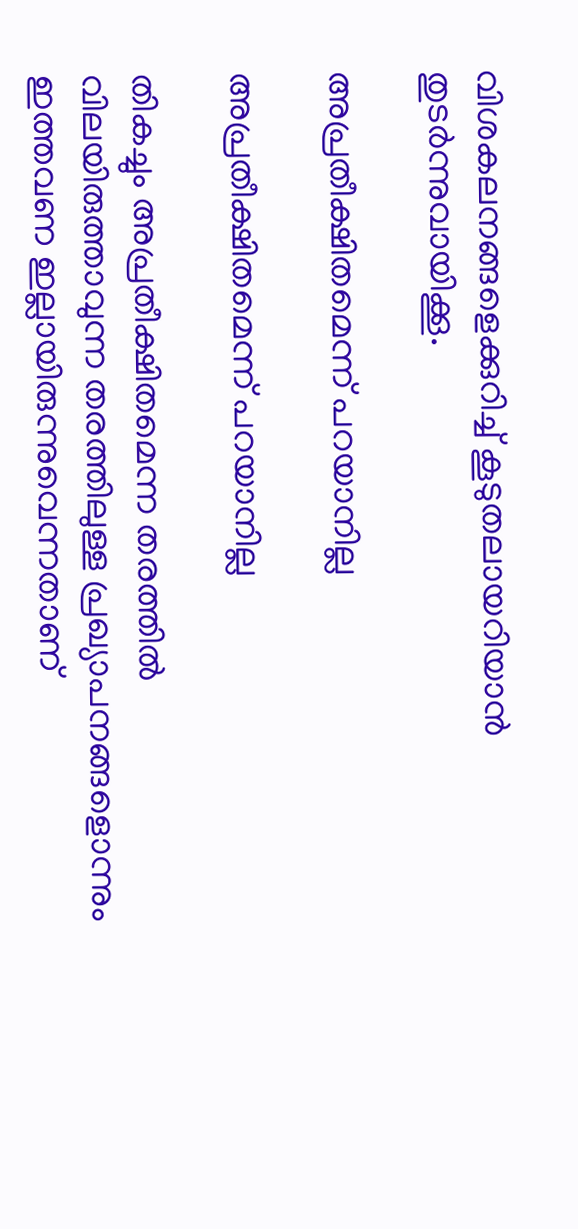വിശകലനങ്ങളെക്കുറിച്ച് കൂടുതലായറിയാന്‍ തുടര്‍ന്നുവായിക്കൂ.

അപ്രതീക്ഷിതമെന്ന് പറയാനില്ല

അപ്രതീക്ഷിതമെന്ന് പറയാനില്ല

തികച്ചും അപ്രതീക്ഷിതമെന്ന തരത്തില്‍ വിലയിരുത്താവുന്ന തരത്തിലുള്ള പ്രഖ്യാപനങ്ങളൊന്നും ഇത്തവണ ഇല്ലായിരുന്നുവെന്നതാണ്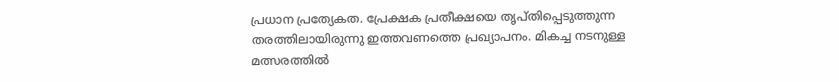പ്രധാന പ്രത്യേകത. പ്രേക്ഷക പ്രതീക്ഷയെ തൃപ്തിപ്പെടുത്തുന്ന തരത്തിലായിരുന്നു ഇത്തവണത്തെ പ്രഖ്യാപനം. മികച്ച നടനുള്ള മത്സരത്തില്‍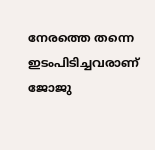നേരത്തെ തന്നെ ഇടംപിടിച്ചവരാണ് ജോജു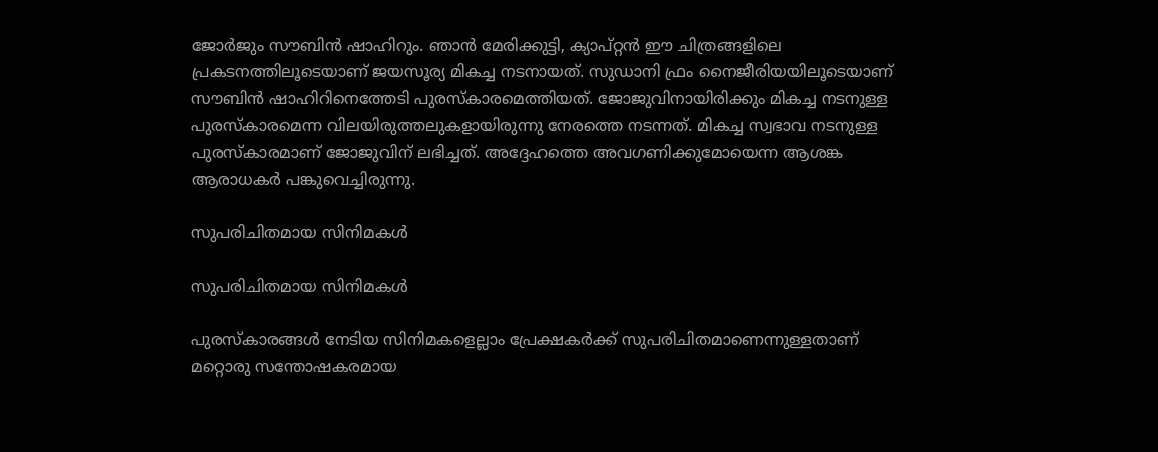ജോര്‍ജും സൗബിന്‍ ഷാഹിറും. ഞാന്‍ മേരിക്കുട്ടി, ക്യാപ്റ്റന്‍ ഈ ചിത്രങ്ങളിലെ പ്രകടനത്തിലൂടെയാണ് ജയസൂര്യ മികച്ച നടനായത്. സുഡാനി ഫ്രം നൈജീരിയയിലൂടെയാണ് സൗബിന്‍ ഷാഹിറിനെത്തേടി പുരസ്‌കാരമെത്തിയത്. ജോജുവിനായിരിക്കും മികച്ച നടനുള്ള പുരസ്‌കാരമെന്ന വിലയിരുത്തലുകളായിരുന്നു നേരത്തെ നടന്നത്. മികച്ച സ്വഭാവ നടനുള്ള പുരസ്‌കാരമാണ് ജോജുവിന് ലഭിച്ചത്. അദ്ദേഹത്തെ അവഗണിക്കുമോയെന്ന ആശങ്ക ആരാധകര്‍ പങ്കുവെച്ചിരുന്നു.

സുപരിചിതമായ സിനിമകള്‍

സുപരിചിതമായ സിനിമകള്‍

പുരസ്‌കാരങ്ങള്‍ നേടിയ സിനിമകളെല്ലാം പ്രേക്ഷകര്‍ക്ക് സുപരിചിതമാണെന്നുള്ളതാണ് മറ്റൊരു സന്തോഷകരമായ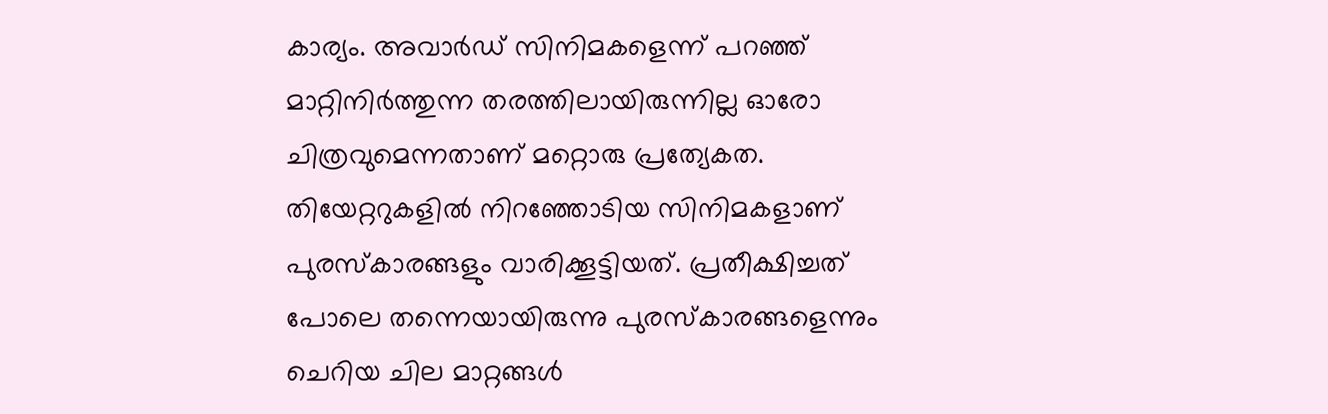കാര്യം. അവാര്‍ഡ് സിനിമകളെന്ന് പറഞ്ഞ് മാറ്റിനിര്‍ത്തുന്ന തരത്തിലായിരുന്നില്ല ഓരോ ചിത്രവുമെന്നതാണ് മറ്റൊരു പ്രത്യേകത. തിയേറ്ററുകളില്‍ നിറഞ്ഞോടിയ സിനിമകളാണ് പുരസ്‌കാരങ്ങളും വാരിക്കൂട്ടിയത്. പ്രതീക്ഷിച്ചത് പോലെ തന്നെയായിരുന്നു പുരസ്‌കാരങ്ങളെന്നും ചെറിയ ചില മാറ്റങ്ങള്‍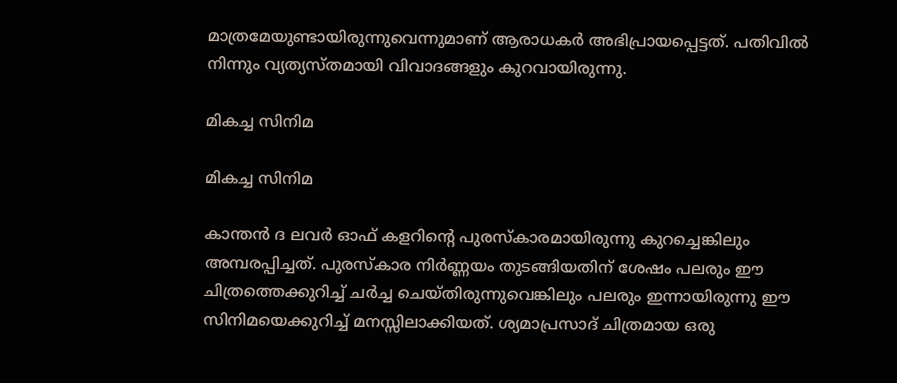മാത്രമേയുണ്ടായിരുന്നുവെന്നുമാണ് ആരാധകര്‍ അഭിപ്രായപ്പെട്ടത്. പതിവില്‍ നിന്നും വ്യത്യസ്തമായി വിവാദങ്ങളും കുറവായിരുന്നു.

മികച്ച സിനിമ

മികച്ച സിനിമ

കാന്തന്‍ ദ ലവര്‍ ഓഫ് കളറിന്റെ പുരസ്‌കാരമായിരുന്നു കുറച്ചെങ്കിലും അമ്പരപ്പിച്ചത്. പുരസ്‌കാര നിര്‍ണ്ണയം തുടങ്ങിയതിന് ശേഷം പലരും ഈ ചിത്രത്തെക്കുറിച്ച് ചര്‍ച്ച ചെയ്തിരുന്നുവെങ്കിലും പലരും ഇന്നായിരുന്നു ഈ സിനിമയെക്കുറിച്ച് മനസ്സിലാക്കിയത്. ശ്യമാപ്രസാദ് ചിത്രമായ ഒരു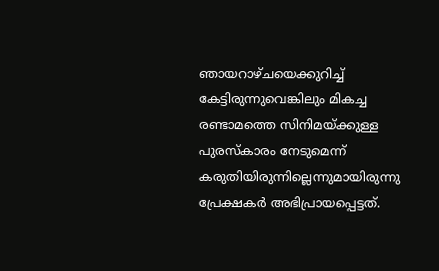ഞായറാഴ്ചയെക്കുറിച്ച് കേട്ടിരുന്നുവെങ്കിലും മികച്ച രണ്ടാമത്തെ സിനിമയ്ക്കുള്ള പുരസ്‌കാരം നേടുമെന്ന് കരുതിയിരുന്നില്ലെന്നുമായിരുന്നു പ്രേക്ഷകര്‍ അഭിപ്രായപ്പെട്ടത്.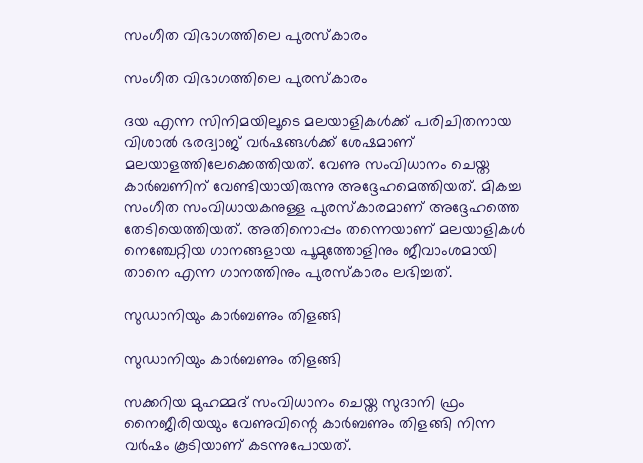സംഗീത വിഭാഗത്തിലെ പുരസ്‌കാരം

സംഗീത വിഭാഗത്തിലെ പുരസ്‌കാരം

ദയ എന്ന സിനിമയിലൂടെ മലയാളികള്‍ക്ക് പരിചിതനായ വിശാല്‍ ഭരദ്വാജ് വര്‍ഷങ്ങള്‍ക്ക് ശേഷമാണ് മലയാളത്തിലേക്കെത്തിയത്. വേണു സംവിധാനം ചെയ്ത കാര്‍ബണിന് വേണ്ടിയായിരുന്നു അദ്ദേഹമെത്തിയത്. മികച്ച സംഗീത സംവിധായകനുള്ള പുരസ്‌കാരമാണ് അദ്ദേഹത്തെ തേടിയെത്തിയത്. അതിനൊപ്പം തന്നെയാണ് മലയാളികള്‍ നെഞ്ചേറ്റിയ ഗാനങ്ങളായ പൂമുത്തോളിനും ജീവാംശമായി താനെ എന്ന ഗാനത്തിനും പുരസ്‌കാരം ലഭിച്ചത്.

സുഡാനിയും കാര്‍ബണും തിളങ്ങി

സുഡാനിയും കാര്‍ബണും തിളങ്ങി

സക്കറിയ മുഹമ്മദ് സംവിധാനം ചെയ്ത സുദാനി ഫ്രം നൈജീരിയയും വേണുവിന്റെ കാര്‍ബണും തിളങ്ങി നിന്ന വര്‍ഷം കൂടിയാണ് കടന്നുപോയത്.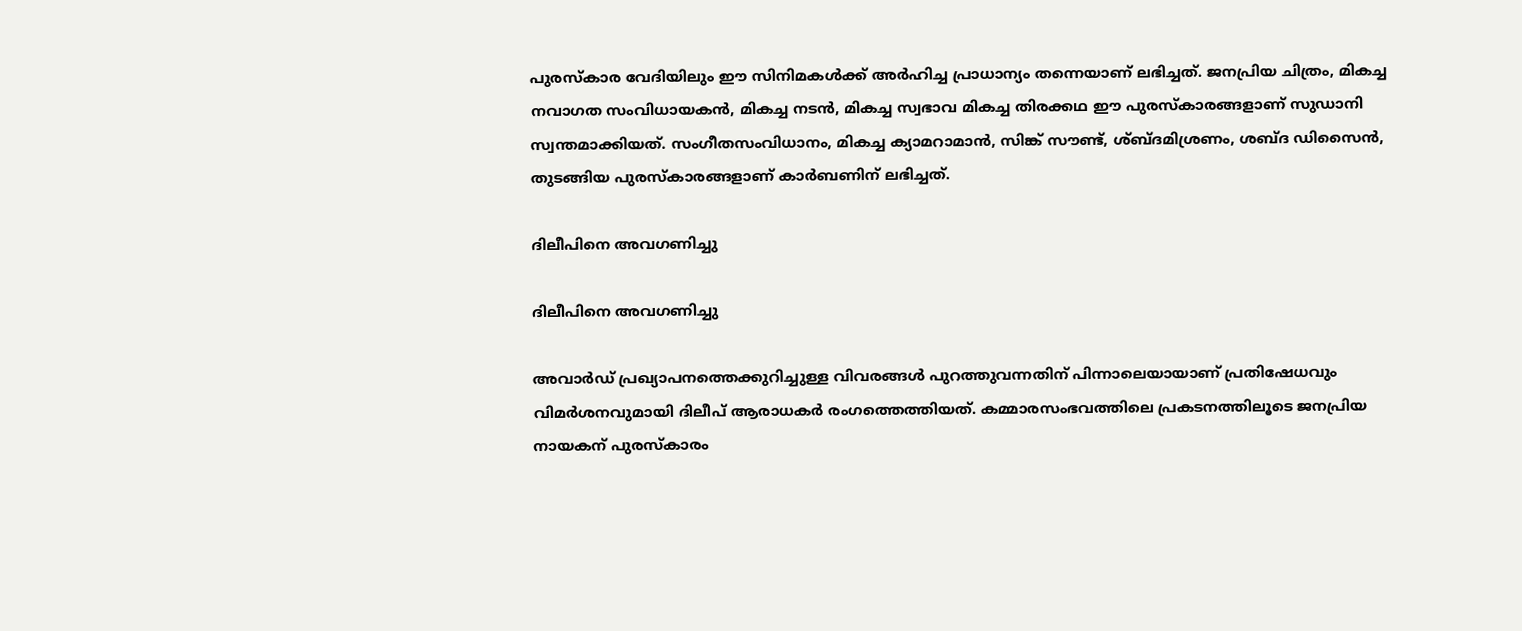പുരസ്‌കാര വേദിയിലും ഈ സിനിമകള്‍ക്ക് അര്‍ഹിച്ച പ്രാധാന്യം തന്നെയാണ് ലഭിച്ചത്. ജനപ്രിയ ചിത്രം, മികച്ച നവാഗത സംവിധായകന്‍, മികച്ച നടന്‍, മികച്ച സ്വഭാവ മികച്ച തിരക്കഥ ഈ പുരസ്‌കാരങ്ങളാണ് സുഡാനി സ്വന്തമാക്കിയത്. സംഗീതസംവിധാനം, മികച്ച ക്യാമറാമാന്‍, സിങ്ക് സൗണ്ട്, ശ്ബ്ദമിശ്രണം, ശബ്ദ ഡിസൈന്‍, തുടങ്ങിയ പുരസ്‌കാരങ്ങളാണ് കാര്‍ബണിന് ലഭിച്ചത്.

ദിലീപിനെ അവഗണിച്ചു

ദിലീപിനെ അവഗണിച്ചു

അവാര്‍ഡ് പ്രഖ്യാപനത്തെക്കുറിച്ചുള്ള വിവരങ്ങള്‍ പുറത്തുവന്നതിന് പിന്നാലെയായാണ് പ്രതിഷേധവും വിമര്‍ശനവുമായി ദിലീപ് ആരാധകര്‍ രംഗത്തെത്തിയത്. കമ്മാരസംഭവത്തിലെ പ്രകടനത്തിലൂടെ ജനപ്രിയ നായകന് പുരസ്‌കാരം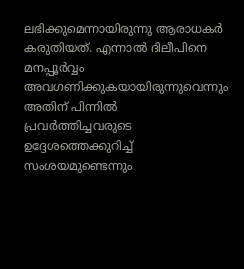ലഭിക്കുമെന്നായിരുന്നു ആരാധകര്‍ കരുതിയത്. എന്നാല്‍ ദിലീപിനെ മനപ്പൂര്‍വ്വം അവഗണിക്കുകയായിരുന്നുവെന്നും അതിന് പിന്നില്‍ പ്രവര്‍ത്തിച്ചവരുടെ ഉദ്ദേശത്തെക്കുറിച്ച് സംശയമുണ്ടെന്നും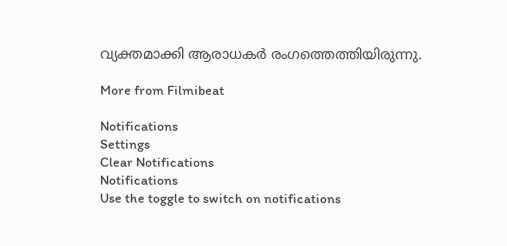വ്യക്തമാക്കി ആരാധകര്‍ രംഗത്തെത്തിയിരുന്നു.

More from Filmibeat

Notifications
Settings
Clear Notifications
Notifications
Use the toggle to switch on notifications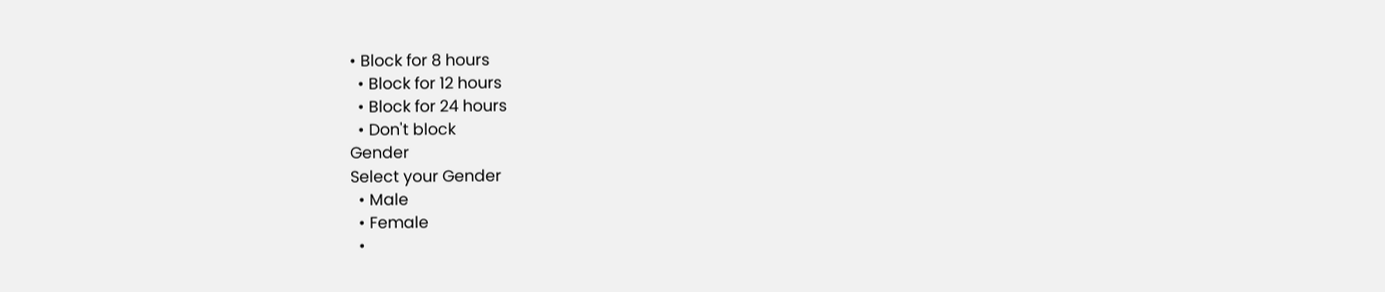• Block for 8 hours
  • Block for 12 hours
  • Block for 24 hours
  • Don't block
Gender
Select your Gender
  • Male
  • Female
  •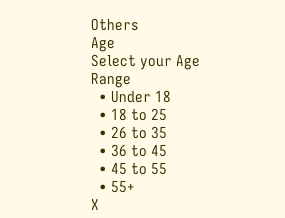Others
Age
Select your Age Range
  • Under 18
  • 18 to 25
  • 26 to 35
  • 36 to 45
  • 45 to 55
  • 55+
X